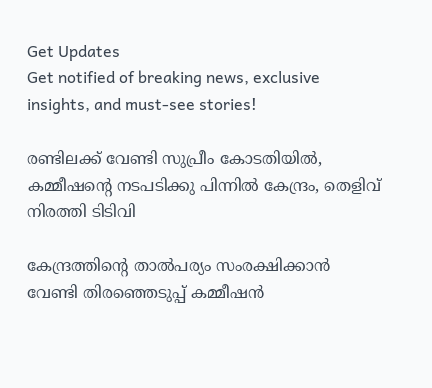Get Updates
Get notified of breaking news, exclusive insights, and must-see stories!

രണ്ടിലക്ക് വേണ്ടി സുപ്രീം കോടതിയിൽ, കമ്മീഷന്റെ നടപടിക്കു പിന്നിൽ കേന്ദ്രം, തെളിവ് നിരത്തി ടിടിവി

കേന്ദ്രത്തിന്റെ താൽപര്യം സംരക്ഷിക്കാൻ വേണ്ടി തിരഞ്ഞെടുപ്പ് കമ്മീഷൻ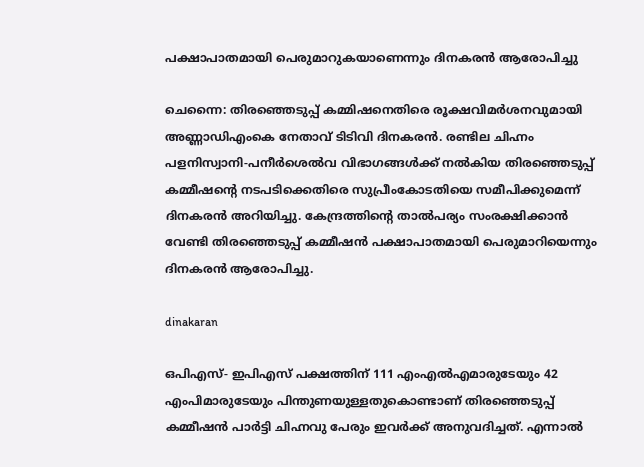പക്ഷാപാതമായി പെരുമാറുകയാണെന്നും ദിനകരൻ ആരോപിച്ചു

ചെന്നൈ: തിരഞ്ഞെടുപ്പ് കമ്മിഷനെതിരെ രൂക്ഷവിമർശനവുമായി അണ്ണാഡിഎംകെ നേതാവ് ടിടിവി ദിനകരൻ. രണ്ടില ചിഹ്നം പളനിസ്വാനി-പനീർശെൽവ വിഭാഗങ്ങൾക്ക് നൽകിയ തിരഞ്ഞെടുപ്പ് കമ്മീഷന്റെ നടപടിക്കെതിരെ സുപ്രീംകോടതിയെ സമീപിക്കുമെന്ന് ദിനകരൻ അറിയിച്ചു. കേന്ദ്രത്തിന്റെ താൽപര്യം സംരക്ഷിക്കാൻ വേണ്ടി തിരഞ്ഞെടുപ്പ് കമ്മീഷൻ പക്ഷാപാതമായി പെരുമാറിയെന്നും ദിനകരൻ ആരോപിച്ചു.

dinakaran

ഒപിഎസ്- ഇപിഎസ് പക്ഷത്തിന് 111 എംഎൽഎമാരുടേയും 42 എംപിമാരുടേയും പിന്തുണയുള്ളതുകൊണ്ടാണ് തിരഞ്ഞെടുപ്പ് കമ്മീഷൻ പാർട്ടി ചിഹ്നവു പേരും ഇവർക്ക് അനുവദിച്ചത്. എന്നാൽ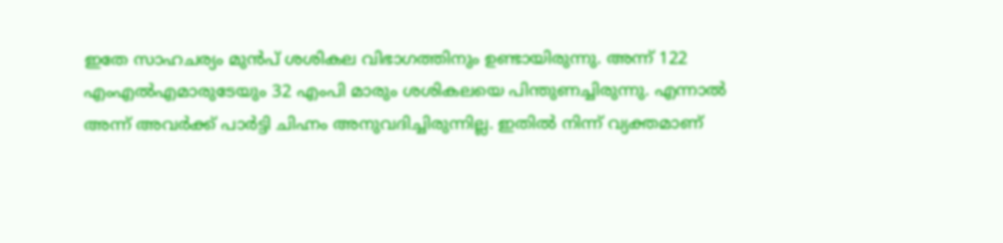ഇതേ സാഹചര്യം മുൻപ് ശശികല വിഭാഗത്തിനും ഉണ്ടായിരുന്നു. അന്ന് 122 എംഎൽഎമാരുടേയും 32 എംപി മാരും ശശികലയെ പിന്തുണച്ചിരുന്നു. എന്നാൽ അന്ന് അവർക്ക് പാർട്ടി ചിഹ്നം അനുവദിച്ചിരുന്നില്ല. ഇതിൽ നിന്ന് വ്യക്തമാണ്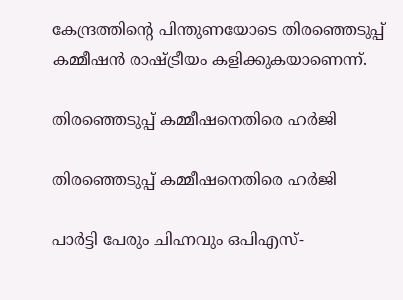കേന്ദ്രത്തിന്റെ പിന്തുണയോടെ തിര‍ഞ്ഞെടുപ്പ് കമ്മീഷൻ രാഷ്ട്രീയം കളിക്കുകയാണെന്ന്.

തിരഞ്ഞെടുപ്പ് കമ്മീഷനെതിരെ ഹർജി

തിരഞ്ഞെടുപ്പ് കമ്മീഷനെതിരെ ഹർജി

പാർട്ടി പേരും ചിഹ്നവും ഒപിഎസ്-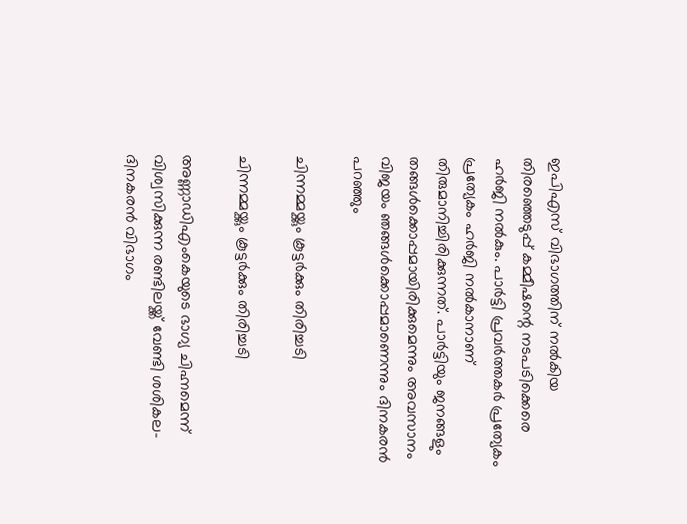ഇപിഎസ് വിഭാഗത്തിന് നൽകിയ തിരഞ്ഞെടുപ്പ് കമ്മീഷന്റെ നടപടിക്കെരെ ഹർജി നൽകും. പാർട്ടി പ്രവർത്തകർ പ്രത്യേകം പ്രത്യേകം ഹർജി നൽകാനാണ് തിരുമാനിച്ചിരിക്കുന്നത്. പാർട്ടിയും ജനങ്ങളും തങ്ങൾക്കൊപ്പമായിരിക്കുമെന്നും അവസാനം വിജയം ഞങ്ങൾക്കൊപ്പമാണെന്നും ദിനകരൻ പറഞ്ഞും

ചിന്നമ്മയ്ക്കും കൂട്ടർക്കും തിരിച്ചടി

ചിന്നമ്മയ്ക്കും കൂട്ടർക്കും തിരിച്ചടി

അണ്ണാഡിഎംകെയുടെ ഭാഗ്യ ചിഹ്നമെന്ന് വിശ്വസിക്കുന്ന രണ്ടിലയ്ക്ക് വേണ്ടി ശശികല- ദിനകരൻ വിഭാഗം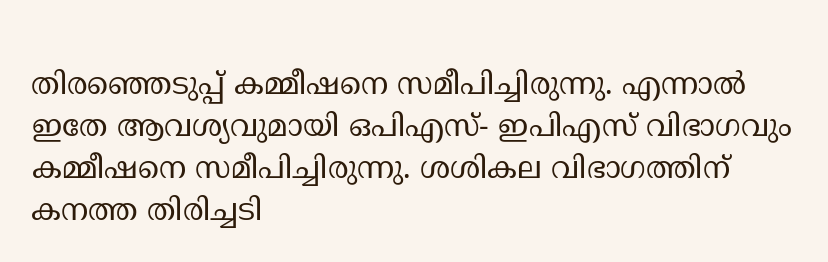തിരഞ്ഞെടുപ്പ് കമ്മീഷനെ സമീപിച്ചിരുന്നു. എന്നാൽ ഇതേ ആവശ്യവുമായി ഒപിഎസ്- ഇപിഎസ് വിഭാഗവും കമ്മീഷനെ സമീപിച്ചിരുന്നു. ശശികല വിഭാഗത്തിന് കനത്ത തിരിച്ചടി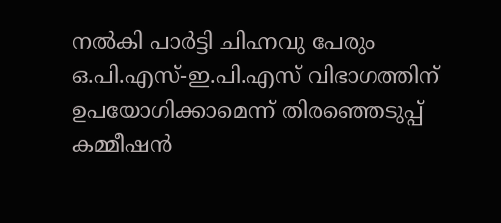നൽകി പാർട്ടി ചിഹ്നവു പേരും ഒ.പി.എസ്-ഇ.പി.എസ് വിഭാഗത്തിന് ഉപയോഗിക്കാമെന്ന് തിരഞ്ഞെടുപ്പ് കമ്മീഷൻ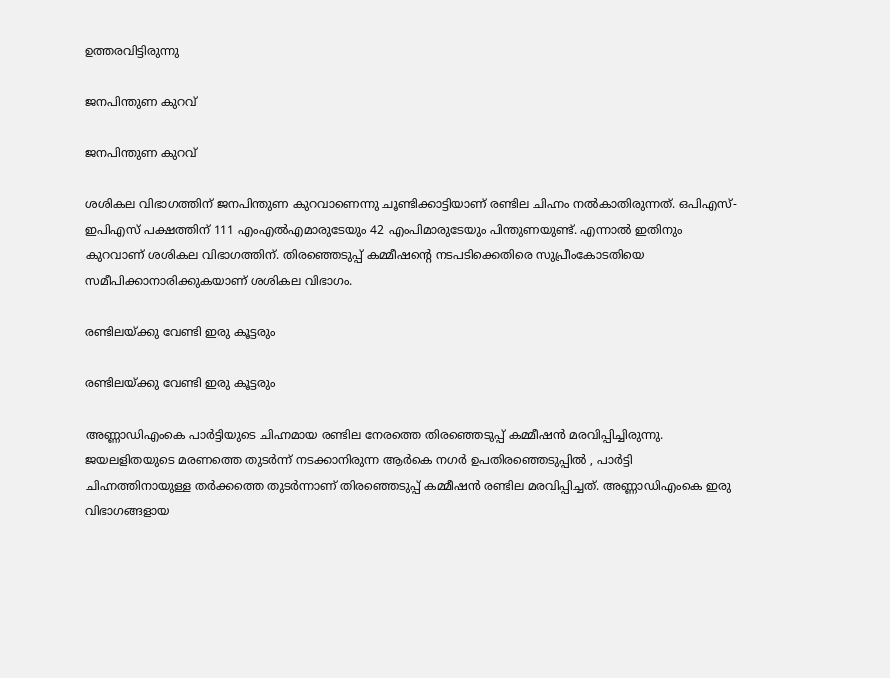ഉത്തരവിട്ടിരുന്നു

ജനപിന്തുണ കുറവ്

ജനപിന്തുണ കുറവ്

ശശികല വിഭാഗത്തിന് ജനപിന്തുണ കുറവാണെന്നു ചൂണ്ടിക്കാട്ടിയാണ് രണ്ടില ചിഹ്നം നൽകാതിരുന്നത്. ഒപിഎസ്- ഇപിഎസ് പക്ഷത്തിന് 111 എംഎൽഎമാരുടേയും 42 എംപിമാരുടേയും പിന്തുണയുണ്ട്. എന്നാൽ ഇതിനും കുറവാണ് ശശികല വിഭാഗത്തിന്. തിരഞ്ഞെടുപ്പ് കമ്മീഷന്റെ നടപടിക്കെതിരെ സുപ്രീംകോടതിയെ സമീപിക്കാനാരിക്കുകയാണ് ശശികല വിഭാഗം.

രണ്ടിലയ്ക്കു വേണ്ടി ഇരു കൂട്ടരും

രണ്ടിലയ്ക്കു വേണ്ടി ഇരു കൂട്ടരും

അണ്ണാഡിഎംകെ പാർട്ടിയുടെ ചിഹ്നമായ രണ്ടില നേരത്തെ തിരഞ്ഞെടുപ്പ് കമ്മീഷൻ മരവിപ്പിച്ചിരുന്നു. ജയലളിതയുടെ മരണത്തെ തുടർന്ന് നടക്കാനിരുന്ന ആർകെ നഗർ ഉപതിരഞ്ഞെടുപ്പിൽ , പാർട്ടി ചിഹ്നത്തിനായുള്ള തർക്കത്തെ തുടർന്നാണ് തിരഞ്ഞെടുപ്പ് കമ്മീഷൻ രണ്ടില മരവിപ്പിച്ചത്. അണ്ണാഡിഎംകെ ഇരു വിഭാഗങ്ങളായ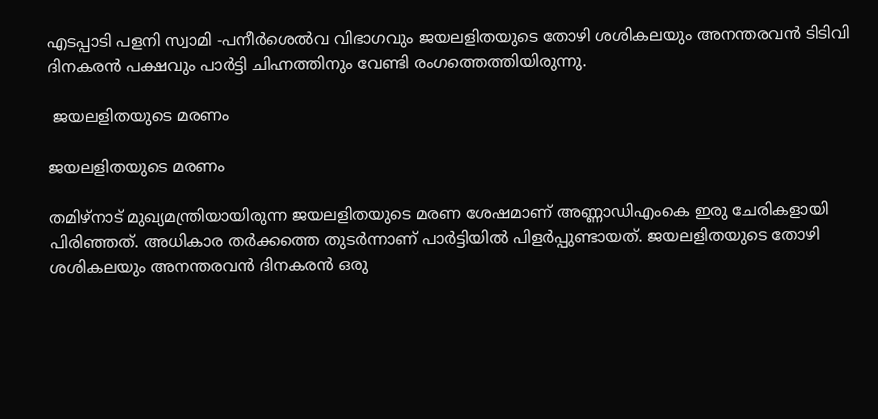എടപ്പാടി പളനി സ്വാമി -പനീർശെൽവ വിഭാഗവും ജയലളിതയുടെ തോഴി ശശികലയും അനന്തരവൻ ടിടിവി ദിനകരൻ പക്ഷവും പാർട്ടി ചിഹ്നത്തിനും വേണ്ടി രംഗത്തെത്തിയിരുന്നു.

 ജയലളിതയുടെ മരണം

ജയലളിതയുടെ മരണം

തമിഴ്നാട് മുഖ്യമന്ത്രിയായിരുന്ന ജയലളിതയുടെ മരണ ശേഷമാണ് അണ്ണാഡിഎംകെ ഇരു ചേരികളായി പിരിഞ്ഞത്. അധികാര തർക്കത്തെ തുടർന്നാണ് പാർട്ടിയിൽ പിളർപ്പുണ്ടായത്. ജയലളിതയുടെ തോഴി ശശികലയും അനന്തരവൻ ദിനകരൻ ഒരു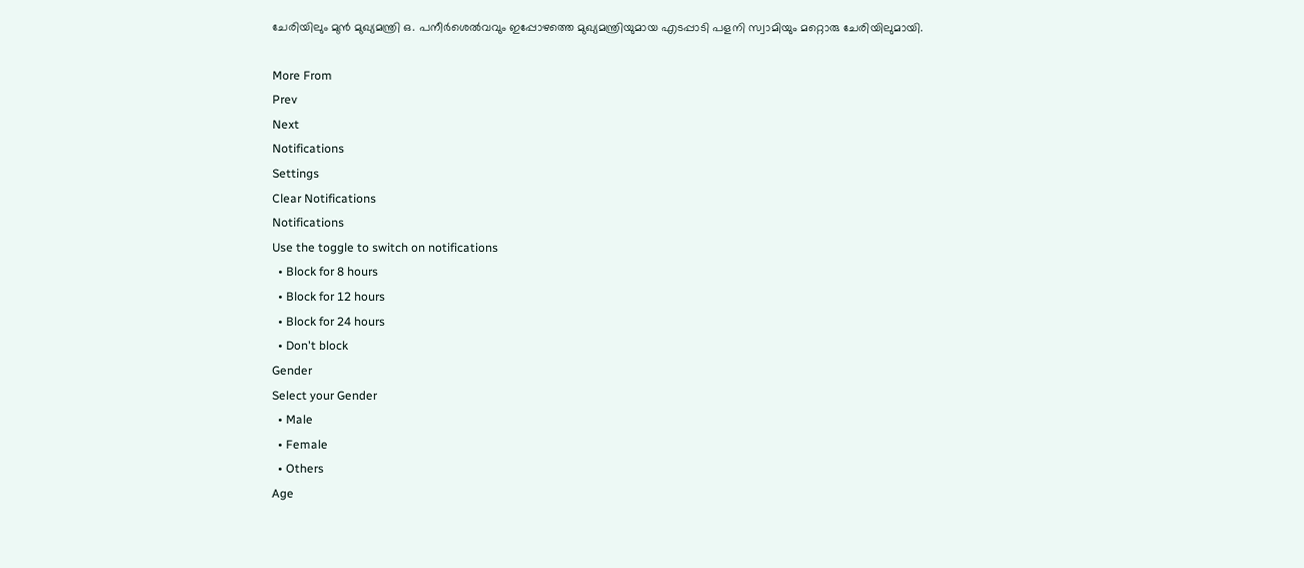ചേരിയിലും മുൻ മുഖ്യമന്ത്രി ഒ. പനീർശെൽവവും ഇപ്പോഴത്തെ മുഖ്യമന്ത്രിയുമായ എടപ്പാടി പളനി സ്വാമിയും മറ്റൊരു ചേരിയിലുമായി.

More From
Prev
Next
Notifications
Settings
Clear Notifications
Notifications
Use the toggle to switch on notifications
  • Block for 8 hours
  • Block for 12 hours
  • Block for 24 hours
  • Don't block
Gender
Select your Gender
  • Male
  • Female
  • Others
Age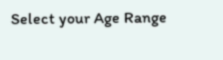Select your Age Range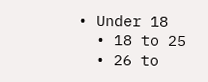• Under 18
  • 18 to 25
  • 26 to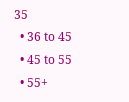35
  • 36 to 45
  • 45 to 55
  • 55+